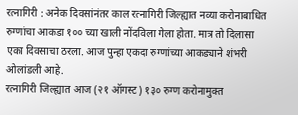रत्नागिरी : अनेक दिवसांनंतर काल रत्नागिरी जिल्ह्यात नव्या करोनाबाधित रुग्णांचा आकडा १०० च्या खाली नोंदविला गेला होता. मात्र तो दिलासा एका दिवसाचा ठरला. आज पुन्हा एकदा रुग्णांच्या आकड्याने शंभरी ओलांडली आहे.
रत्नागिरी जिल्ह्यात आज (२१ ऑगस्ट) १३० रुग्ण करोनामुक्त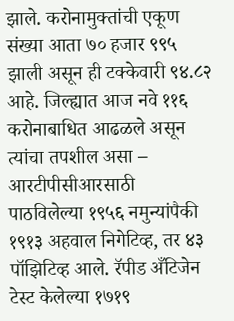झाले. करोनामुक्तांची एकूण संख्या आता ७० हजार ९९५ झाली असून ही टक्केवारी ९४.८२ आहे. जिल्ह्यात आज नवे ११६ करोनाबाधित आढळले असून त्यांचा तपशील असा –
आरटीपीसीआरसाठी पाठविलेल्या १९५६ नमुन्यांपैकी १९१३ अहवाल निगेटिव्ह, तर ४३ पॉझिटिव्ह आले. रॅपीड अँटिजेन टेस्ट केलेल्या १७१९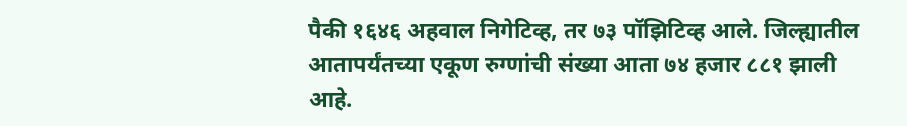पैकी १६४६ अहवाल निगेटिव्ह, तर ७३ पॉझिटिव्ह आले. जिल्ह्यातील आतापर्यंतच्या एकूण रुग्णांची संख्या आता ७४ हजार ८८१ झाली आहे.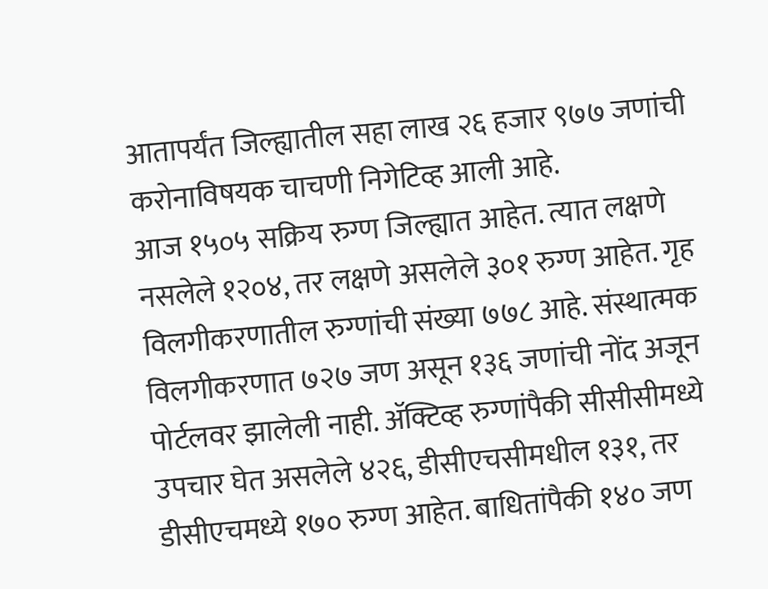आतापर्यंत जिल्ह्यातील सहा लाख २६ हजार ९७७ जणांची करोनाविषयक चाचणी निगेटिव्ह आली आहे.
आज १५०५ सक्रिय रुग्ण जिल्ह्यात आहेत. त्यात लक्षणे नसलेले १२०४, तर लक्षणे असलेले ३०१ रुग्ण आहेत. गृह विलगीकरणातील रुग्णांची संख्या ७७८ आहे. संस्थात्मक विलगीकरणात ७२७ जण असून १३६ जणांची नोंद अजून पोर्टलवर झालेली नाही. ॲक्टिव्ह रुग्णांपैकी सीसीसीमध्ये उपचार घेत असलेले ४२६, डीसीएचसीमधील १३१, तर डीसीएचमध्ये १७० रुग्ण आहेत. बाधितांपैकी १४० जण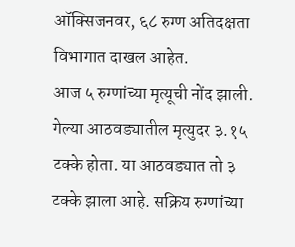ऑक्सिजनवर, ६८ रुग्ण अतिदक्षता विभागात दाखल आहेत.
आज ५ रुग्णांच्या मृत्यूची नोंद झाली. गेल्या आठवड्यातील मृत्युदर ३.१५ टक्के होता. या आठवड्यात तो ३ टक्के झाला आहे. सक्रिय रुग्णांच्या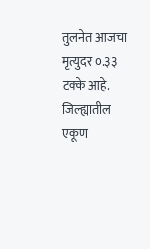तुलनेत आजचा मृत्युदर ०.३३ टक्के आहे.
जिल्ह्यातील एकूण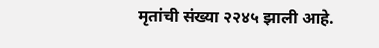मृतांची संख्या २२४५ झाली आहे.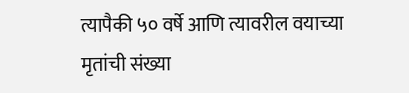त्यापैकी ५० वर्षे आणि त्यावरील वयाच्या मृतांची संख्या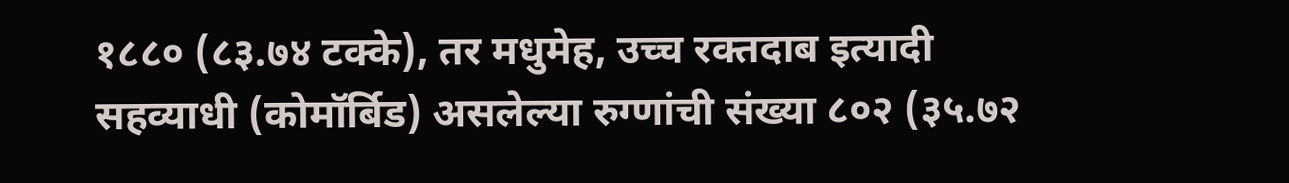१८८० (८३.७४ टक्के), तर मधुमेह, उच्च रक्तदाब इत्यादी सहव्याधी (कोमॉर्बिड) असलेल्या रुग्णांची संख्या ८०२ (३५.७२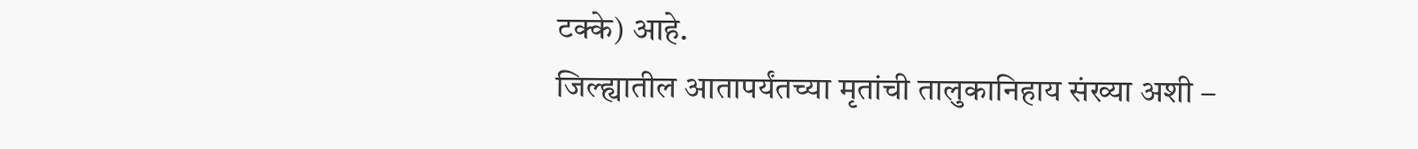टक्के) आहे.
जिल्ह्यातील आतापर्यंतच्या मृतांची तालुकानिहाय संख्या अशी –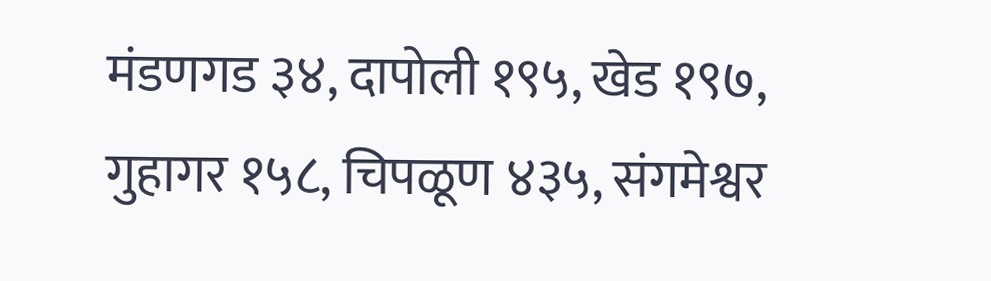मंडणगड ३४, दापोली १९५, खेड १९७, गुहागर १५८, चिपळूण ४३५, संगमेश्वर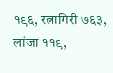१९६, रत्नागिरी ७६३, लांजा ११९,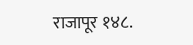राजापूर १४८.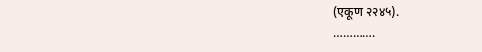(एकूण २२४५).
………….